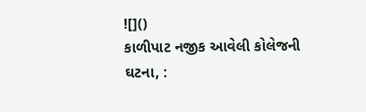![]()
કાળીપાટ નજીક આવેલી કોલેજની ઘટના, :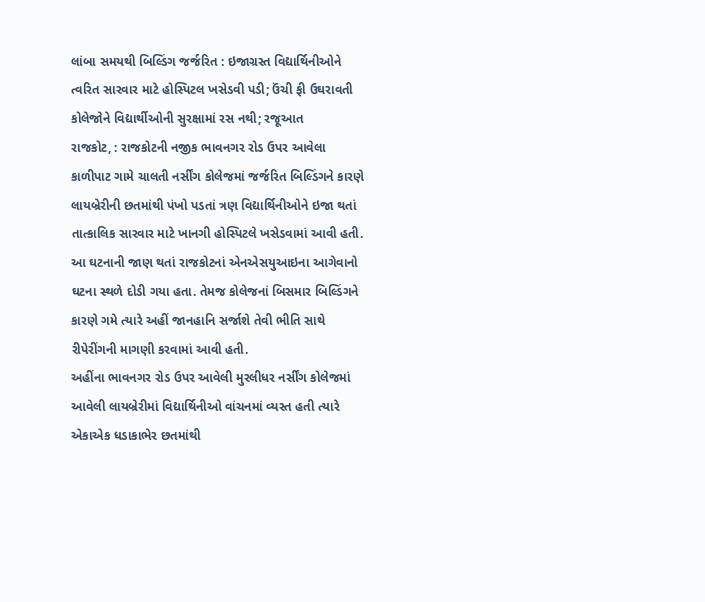લાંબા સમયથી બિલ્ડિંગ જર્જરિત : ઇજાગ્રસ્ત વિદ્યાર્થિનીઓને ત્વરિત સારવાર માટે હોસ્પિટલ ખસેડવી પડી; ઉંચી ફી ઉઘરાવતી કોલેજોને વિદ્યાર્થીઓની સુરક્ષામાં રસ નથી; રજૂઆત
રાજકોટ, : રાજકોટની નજીક ભાવનગર રોડ ઉપર આવેલા કાળીપાટ ગામે ચાલતી નર્સીંગ કોલેજમાં જર્જરિત બિલ્ડિંગને કારણે લાયબ્રેરીની છતમાંથી પંખો પડતાં ત્રણ વિદ્યાર્થિનીઓને ઇજા થતાં તાત્કાલિક સારવાર માટે ખાનગી હોસ્પિટલે ખસેડવામાં આવી હતી. આ ઘટનાની જાણ થતાં રાજકોટનાં એનએસયુઆઇના આગેવાનો ઘટના સ્થળે દોડી ગયા હતા. તેમજ કોલેજનાં બિસમાર બિલ્ડિંગને કારણે ગમે ત્યારે અહીં જાનહાનિ સર્જાશે તેવી ભીતિ સાથે રીપેરીંગની માગણી કરવામાં આવી હતી.
અહીંના ભાવનગર રોડ ઉપર આવેલી મુરલીધર નર્સીંગ કોલેજમાં આવેલી લાયબ્રેરીમાં વિદ્યાર્થિનીઓ વાંચનમાં વ્યસ્ત હતી ત્યારે એકાએક ધડાકાભેર છતમાંથી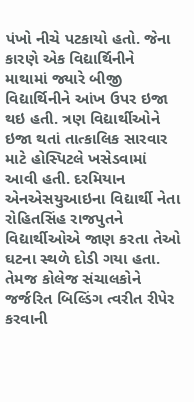પંખો નીચે પટકાયો હતો. જેના કારણે એક વિદ્યાર્થિનીને માથામાં જ્યારે બીજી વિદ્યાર્થિનીને આંખ ઉપર ઇજા થઇ હતી. ત્રણ વિદ્યાર્થીઓને ઇજા થતાં તાત્કાલિક સારવાર માટે હોસ્પિટલે ખસેડવામાં આવી હતી. દરમિયાન એનએસયુઆઇના વિદ્યાર્થી નેતા રોહિતસિંહ રાજપુતને વિદ્યાર્થીઓએ જાણ કરતા તેઓ ઘટના સ્થળે દોડી ગયા હતા. તેમજ કોલેજ સંચાલકોને જર્જરિત બિલ્ડિંગ ત્વરીત રીપેર કરવાની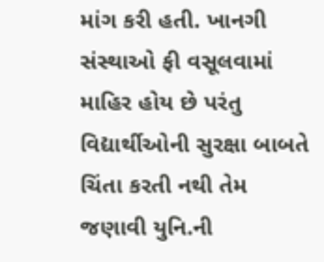માંગ કરી હતી. ખાનગી સંસ્થાઓ ફી વસૂલવામાં માહિર હોય છે પરંતુ વિદ્યાર્થીઓની સુરક્ષા બાબતે ચિંતા કરતી નથી તેમ જણાવી યુનિ.ની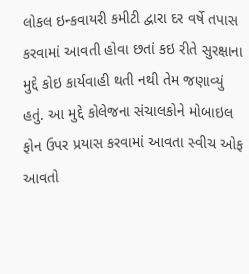લોકલ ઇન્કવાયરી કમીટી દ્વારા દર વર્ષે તપાસ કરવામાં આવતી હોવા છતાં કઇ રીતે સુરક્ષાના મુદ્દે કોઇ કાર્યવાહી થતી નથી તેમ જણાવ્યું હતું. આ મુદ્દે કોલેજના સંચાલકોને મોબાઇલ ફોન ઉપર પ્રયાસ કરવામાં આવતા સ્વીચ ઓફ આવતો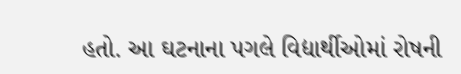હતો. આ ઘટનાના પગલે વિદ્યાર્થીઓમાં રોષની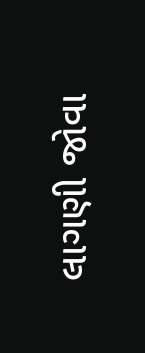લાગણી જોવા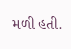મળી હતી.